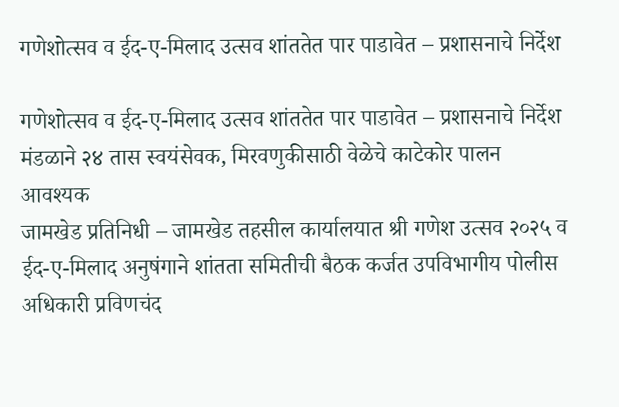गणेशोत्सव व ईद-ए-मिलाद उत्सव शांततेत पार पाडावेत – प्रशासनाचे निर्देश

गणेशोत्सव व ईद-ए-मिलाद उत्सव शांततेत पार पाडावेत – प्रशासनाचे निर्देश
मंडळाने २४ तास स्वयंसेवक, मिरवणुकीसाठी वेळेचे काटेकोर पालन आवश्यक
जामखेड प्रतिनिधी – जामखेड तहसील कार्यालयात श्री गणेश उत्सव २०२५ व ईद-ए-मिलाद अनुषंगाने शांतता समितीची बैठक कर्जत उपविभागीय पोलीस अधिकारी प्रविणचंद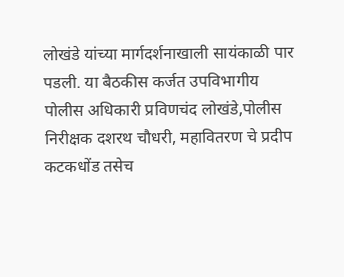लोखंडे यांच्या मार्गदर्शनाखाली सायंकाळी पार पडली. या बैठकीस कर्जत उपविभागीय पोलीस अधिकारी प्रविणचंद लोखंडे,पोलीस निरीक्षक दशरथ चौधरी, महावितरण चे प्रदीप कटकधोंड तसेच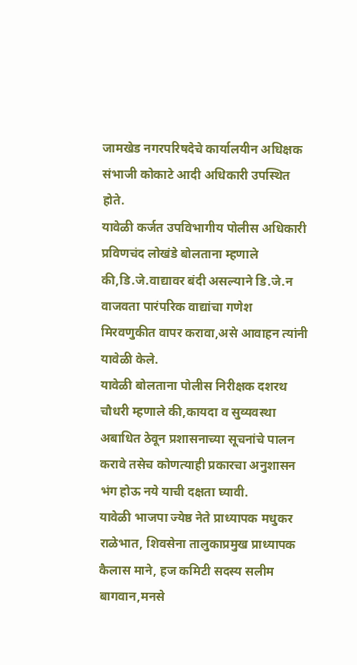जामखेड नगरपरिषदेचे कार्यालयीन अधिक्षक संभाजी कोकाटे आदी अधिकारी उपस्थित होते.
यावेळी कर्जत उपविभागीय पोलीस अधिकारी प्रविणचंद लोखंडे बोलताना म्हणाले की,डि.जे.वाद्यावर बंदी असल्याने डि.जे.न वाजवता पारंपरिक वाद्यांचा गणेश मिरवणुकीत वापर करावा,असे आवाहन त्यांनी यावेळी केले.
यावेळी बोलताना पोलीस निरीक्षक दशरथ चौधरी म्हणाले की,कायदा व सुव्यवस्था अबाधित ठेवून प्रशासनाच्या सूचनांचे पालन करावे तसेच कोणत्याही प्रकारचा अनुशासन भंग होऊ नये याची दक्षता घ्यावी.
यावेळी भाजपा ज्येष्ठ नेते प्राध्यापक मधुकर राळेभात, शिवसेना तालुकाप्रमुख प्राध्यापक कैलास माने, हज कमिटी सदस्य सलीम बागवान,मनसे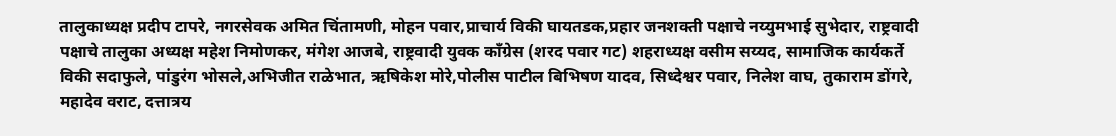तालुकाध्यक्ष प्रदीप टापरे, नगरसेवक अमित चिंतामणी, मोहन पवार,प्राचार्य विकी घायतडक,प्रहार जनशक्ती पक्षाचे नय्युमभाई सुभेदार, राष्ट्रवादी पक्षाचे तालुका अध्यक्ष महेश निमोणकर, मंगेश आजबे, राष्ट्रवादी युवक काँग्रेस (शरद पवार गट) शहराध्यक्ष वसीम सय्यद, सामाजिक कार्यकर्ते विकी सदाफुले, पांडुरंग भोसले,अभिजीत राळेभात, ऋषिकेश मोरे,पोलीस पाटील बिभिषण यादव, सिध्देश्वर पवार, निलेश वाघ, तुकाराम डोंगरे, महादेव वराट, दत्तात्रय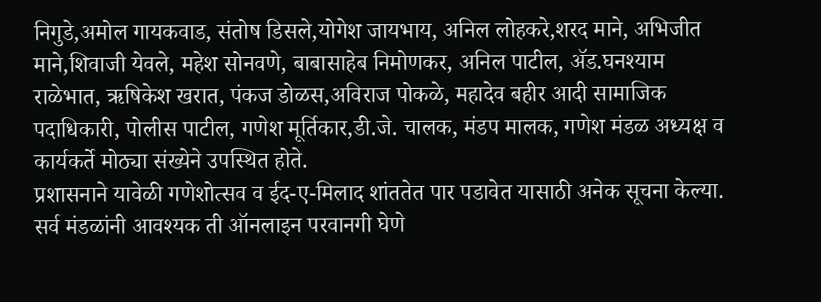निगुडे,अमोल गायकवाड, संतोष डिसले,योगेश जायभाय, अनिल लोहकरे,शरद माने, अभिजीत माने,शिवाजी येवले, महेश सोनवणे, बाबासाहेब निमोणकर, अनिल पाटील, ॲड.घनश्याम राळेभात, ऋषिकेश खरात, पंकज डोळस,अविराज पोकळे, महादेव बहीर आदी सामाजिक पदाधिकारी, पोलीस पाटील, गणेश मूर्तिकार,डी.जे. चालक, मंडप मालक, गणेश मंडळ अध्यक्ष व कार्यकर्ते मोठ्या संख्येने उपस्थित होते.
प्रशासनाने यावेळी गणेशोत्सव व ईद-ए-मिलाद शांततेत पार पडावेत यासाठी अनेक सूचना केल्या. सर्व मंडळांनी आवश्यक ती ऑनलाइन परवानगी घेणे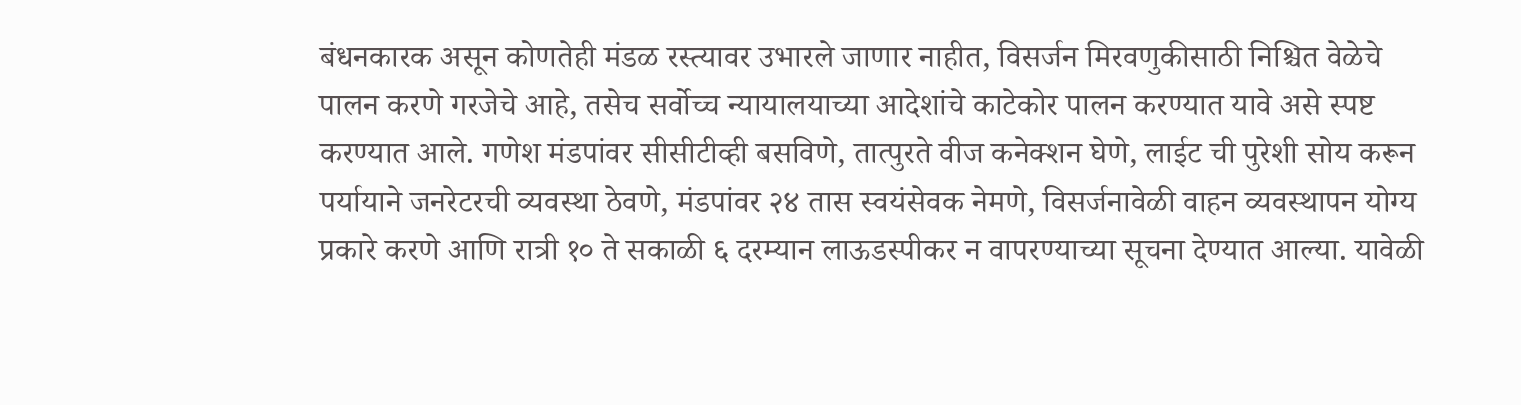बंधनकारक असून कोणतेही मंडळ रस्त्यावर उभारले जाणार नाहीत, विसर्जन मिरवणुकीसाठी निश्चित वेळेचे पालन करणे गरजेचे आहे, तसेच सर्वोच्च न्यायालयाच्या आदेशांचे काटेकोर पालन करण्यात यावे असे स्पष्ट करण्यात आले. गणेश मंडपांवर सीसीटीव्ही बसविणे, तात्पुरते वीज कनेक्शन घेणे, लाईट ची पुरेशी सोय करून पर्यायाने जनरेटरची व्यवस्था ठेवणे, मंडपांवर २४ तास स्वयंसेवक नेमणे, विसर्जनावेळी वाहन व्यवस्थापन योग्य प्रकारे करणे आणि रात्री १० ते सकाळी ६ दरम्यान लाऊडस्पीकर न वापरण्याच्या सूचना देण्यात आल्या. यावेळी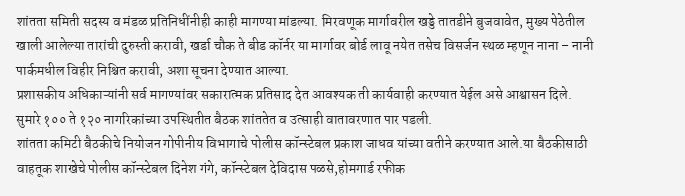शांतता समिती सदस्य व मंडळ प्रतिनिधींनीही काही मागण्या मांडल्या. मिरवणूक मार्गावरील खड्डे तातडीने बुजवावेत, मुख्य पेठेतील खाली आलेल्या तारांची दुरुस्ती करावी, खर्डा चौक ते बीड कॉर्नर या मार्गावर बोर्ड लावू नयेत तसेच विसर्जन स्थळ म्हणून नाना – नानी पार्कमधील विहीर निश्चित करावी, अशा सूचना देण्यात आल्या.
प्रशासकीय अधिकाऱ्यांनी सर्व मागण्यांवर सकारात्मक प्रतिसाद देत आवश्यक ती कार्यवाही करण्यात येईल असे आश्वासन दिले. सुमारे १०० ते १२० नागरिकांच्या उपस्थितीत बैठक शांततेत व उत्साही वातावरणात पार पडली.
शांतता कमिटी बैठकीचे नियोजन गोपीनीय विभागाचे पोलीस कॉन्स्टेबल प्रकाश जाधव यांच्या वतीने करण्यात आले.या बैठकीसाठी वाहतूक शाखेचे पोलीस कॉन्स्टेबल दिनेश गंगे, कॉन्स्टेबल देविदास पळसे,होमगार्ड रफीक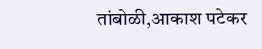तांबोळी,आकाश पटेकर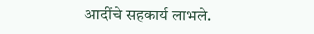आदींचे सहकार्य लाभले.